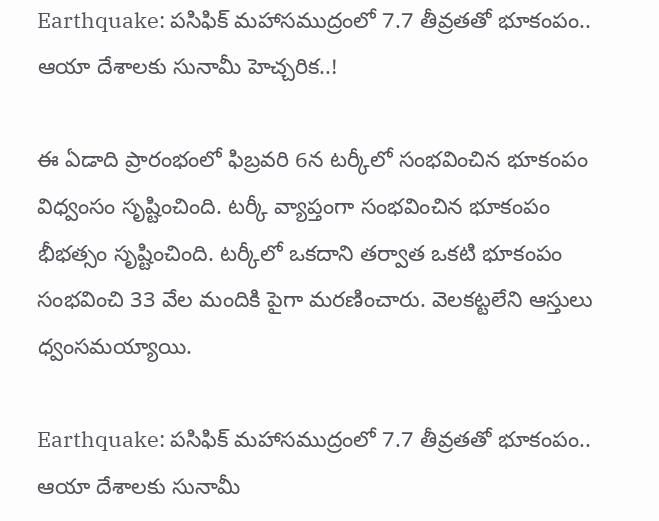Earthquake: పసిఫిక్ మహాసముద్రంలో 7.7 తీవ్రతతో భూకంపం.. ఆయా దేశాలకు సునామీ హెచ్చరిక..!

ఈ ఏడాది ప్రారంభంలో ఫిబ్రవరి 6న టర్కీలో సంభవించిన భూకంపం విధ్వంసం సృష్టించింది. టర్కీ వ్యాప్తంగా సంభవించిన భూకంపం భీభత్సం సృష్టించింది. టర్కీలో ఒకదాని తర్వాత ఒకటి భూకంపం సంభవించి 33 వేల మందికి పైగా మరణించారు. వెలకట్టలేని ఆస్తులు ధ్వంసమయ్యాయి.

Earthquake: పసిఫిక్ మహాసముద్రంలో 7.7 తీవ్రతతో భూకంపం.. ఆయా దేశాలకు సునామీ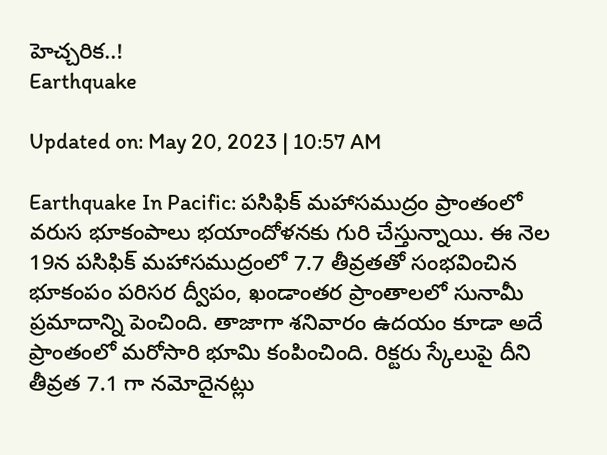హెచ్చరిక..!
Earthquake

Updated on: May 20, 2023 | 10:57 AM

Earthquake In Pacific: పసిఫిక్‌ మహాసముద్రం ప్రాంతంలో వరుస భూకంపాలు భయాందోళనకు గురి చేస్తున్నాయి. ఈ నెల 19న పసిఫిక్ మహాసముద్రంలో 7.7 తీవ్రతతో సంభవించిన భూకంపం పరిసర ద్వీపం, ఖండాంతర ప్రాంతాలలో సునామీ ప్రమాదాన్ని పెంచింది. తాజాగా శనివారం ఉదయం కూడా అదే ప్రాంతంలో మరోసారి భూమి కంపించింది. రిక్టరు స్కేలుపై దీని తీవ్రత 7.1 గా నమోదైనట్లు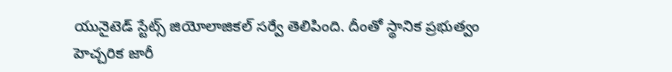యునైటెడ్‌ స్టేట్స్‌ జియోలాజికల్‌ సర్వే తెలిపింది. దీంతో స్థానిక ప్రభుత్వం హెచ్చరిక జారీ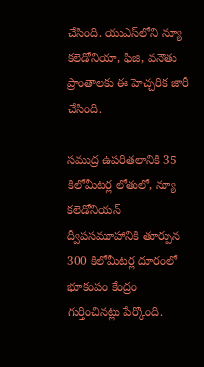చేసింది. యుఎస్‌లోని న్యూ కలెడోనియా, ఫిజి, వనౌతు ప్రాంతాలకు ఈ హెచ్చరిక జారీ చేసింది.

సముద్ర ఉపరితలానికి 35 కిలోమీటర్ల లోతులో, న్యూ కలెడోనియన్‌ ద్వీపసమూహానికి తూర్పున 300 కిలోమీటర్ల దూరంలో భూకంపం కేంద్రం గుర్తించినట్లు పేర్కొంది.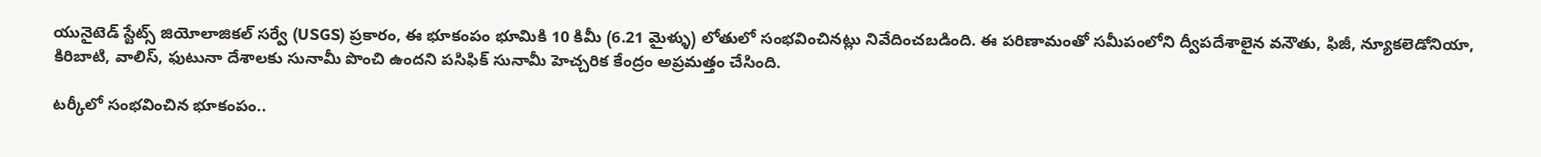యునైటెడ్ స్టేట్స్ జియోలాజికల్ సర్వే (USGS) ప్రకారం, ఈ భూకంపం భూమికి 10 కిమీ (6.21 మైళ్ళు) లోతులో సంభవించినట్లు నివేదించబడింది. ఈ పరిణామంతో సమీపంలోని ద్వీపదేశాలైన వనౌతు, ఫిజీ, న్యూకలెడోనియా, కిరిబాటి, వాలిస్‌, ఫుటునా దేశాలకు సునామీ పొంచి ఉందని పసిఫిక్‌ సునామీ హెచ్చరిక కేంద్రం అప్రమత్తం చేసింది.

టర్కీలో సంభవించిన భూకంపం..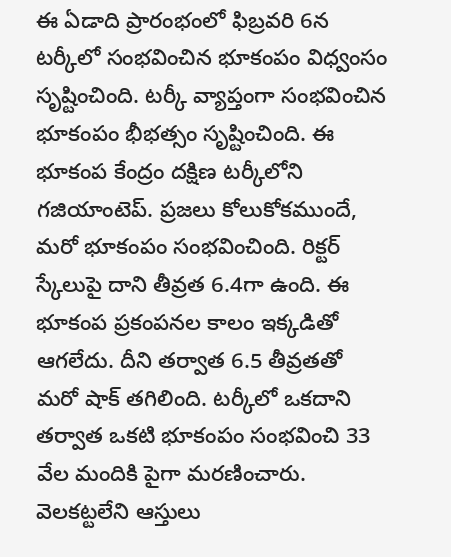ఈ ఏడాది ప్రారంభంలో ఫిబ్రవరి 6న టర్కీలో సంభవించిన భూకంపం విధ్వంసం సృష్టించింది. టర్కీ వ్యాప్తంగా సంభవించిన భూకంపం భీభత్సం సృష్టించింది. ఈ భూకంప కేంద్రం దక్షిణ టర్కీలోని గజియాంటెప్. ప్రజలు కోలుకోకముందే, మరో భూకంపం సంభవించింది. రిక్టర్ స్కేలుపై దాని తీవ్రత 6.4గా ఉంది. ఈ భూకంప ప్రకంపనల కాలం ఇక్కడితో ఆగలేదు. దీని తర్వాత 6.5 తీవ్రతతో మరో షాక్‌ తగిలింది. టర్కీలో ఒకదాని తర్వాత ఒకటి భూకంపం సంభవించి 33 వేల మందికి పైగా మరణించారు. వెలకట్టలేని ఆస్తులు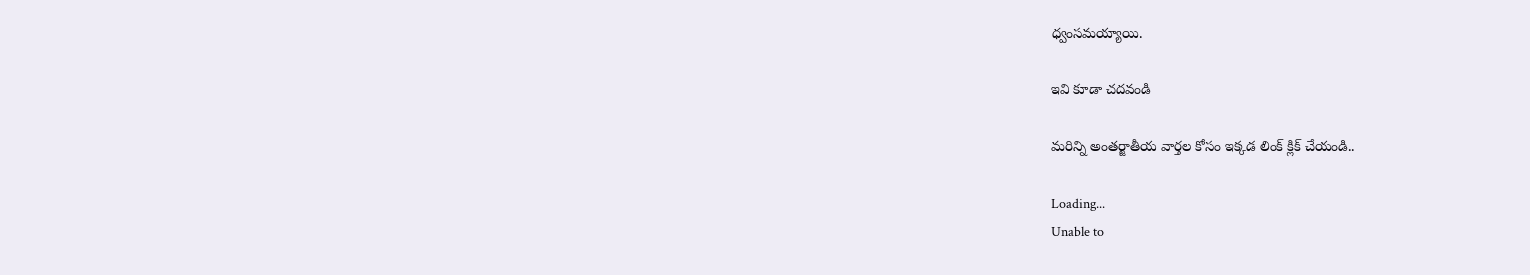ధ్వంసమయ్యాయి.

ఇవి కూడా చదవండి

మరిన్ని అంతర్జాతీయ వార్తల కోసం ఇక్కడ లింక్ క్లిక్ చేయండి..

Loading...
Unable to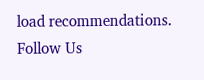load recommendations.
Follow Us